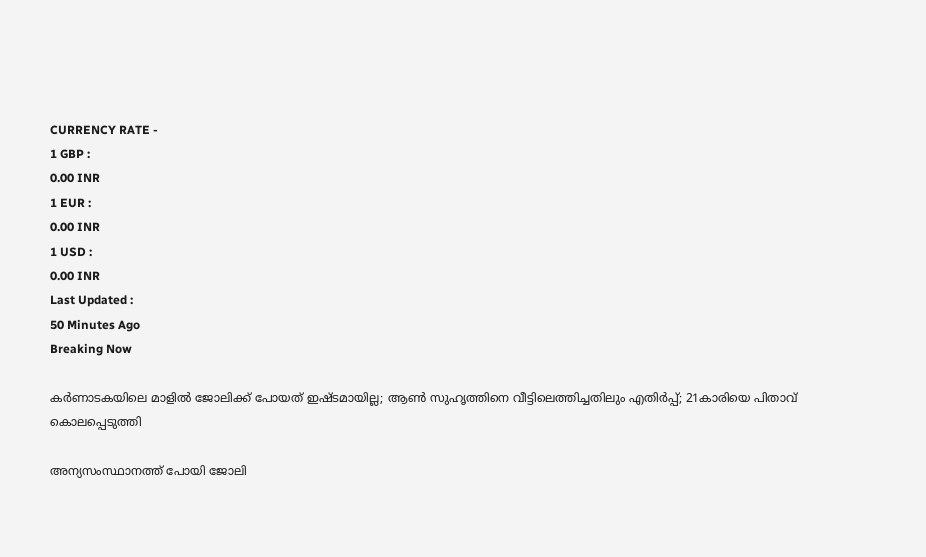CURRENCY RATE -
1 GBP :
0.00 INR
1 EUR :
0.00 INR
1 USD :
0.00 INR
Last Updated :
50 Minutes Ago
Breaking Now

കര്‍ണാടകയിലെ മാളില്‍ ജോലിക്ക് പോയത് ഇഷ്ടമായില്ല; ആണ്‍ സുഹൃത്തിനെ വീട്ടിലെത്തിച്ചതിലും എതിര്‍പ്പ്; 21കാരിയെ പിതാവ് കൊലപ്പെടുത്തി

അന്യസംസ്ഥാനത്ത് പോയി ജോലി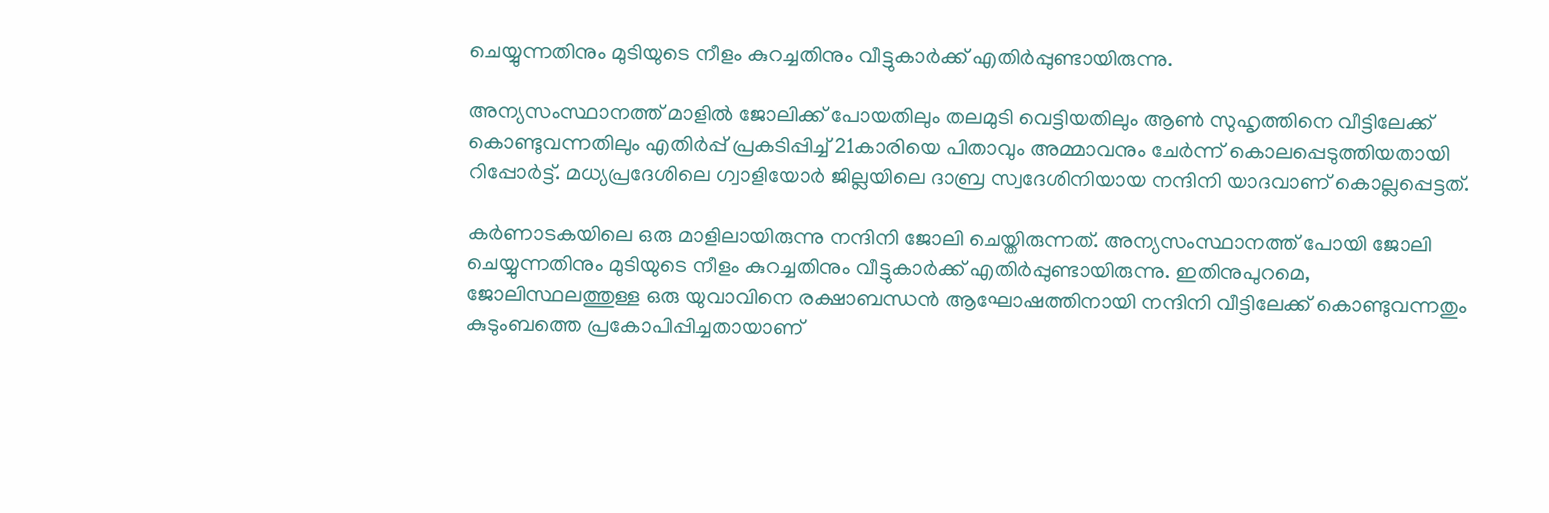ചെയ്യുന്നതിനും മുടിയുടെ നീളം കുറച്ചതിനും വീട്ടുകാര്‍ക്ക് എതിര്‍പ്പുണ്ടായിരുന്നു.

അന്യസംസ്ഥാനത്ത് മാളില്‍ ജോലിക്ക് പോയതിലും തലമുടി വെട്ടിയതിലും ആണ്‍ സുഹൃത്തിനെ വീട്ടിലേക്ക് കൊണ്ടുവന്നതിലും എതിര്‍പ്പ് പ്രകടിപ്പിച്ച് 21കാരിയെ പിതാവും അമ്മാവനും ചേര്‍ന്ന് കൊലപ്പെടുത്തിയതായി റിപ്പോര്‍ട്ട്. മധ്യപ്രദേശിലെ ഗ്വാളിയോര്‍ ജില്ലയിലെ ദാബ്ര സ്വദേശിനിയായ നന്ദിനി യാദവാണ് കൊല്ലപ്പെട്ടത്.

കര്‍ണാടകയിലെ ഒരു മാളിലായിരുന്നു നന്ദിനി ജോലി ചെയ്തിരുന്നത്. അന്യസംസ്ഥാനത്ത് പോയി ജോലി ചെയ്യുന്നതിനും മുടിയുടെ നീളം കുറച്ചതിനും വീട്ടുകാര്‍ക്ക് എതിര്‍പ്പുണ്ടായിരുന്നു. ഇതിനുപുറമെ, ജോലിസ്ഥലത്തുള്ള ഒരു യുവാവിനെ രക്ഷാബന്ധന്‍ ആഘോഷത്തിനായി നന്ദിനി വീട്ടിലേക്ക് കൊണ്ടുവന്നതും കുടുംബത്തെ പ്രകോപിപ്പിച്ചതായാണ്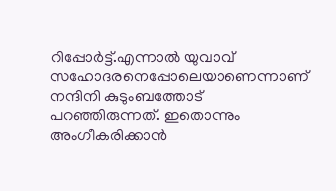റിപ്പോര്‍ട്ട്.എന്നാല്‍ യുവാവ് സഹോദരനെപ്പോലെയാണെന്നാണ് നന്ദിനി കുടുംബത്തോട് പറഞ്ഞിരുന്നത്. ഇതൊന്നും അംഗീകരിക്കാന്‍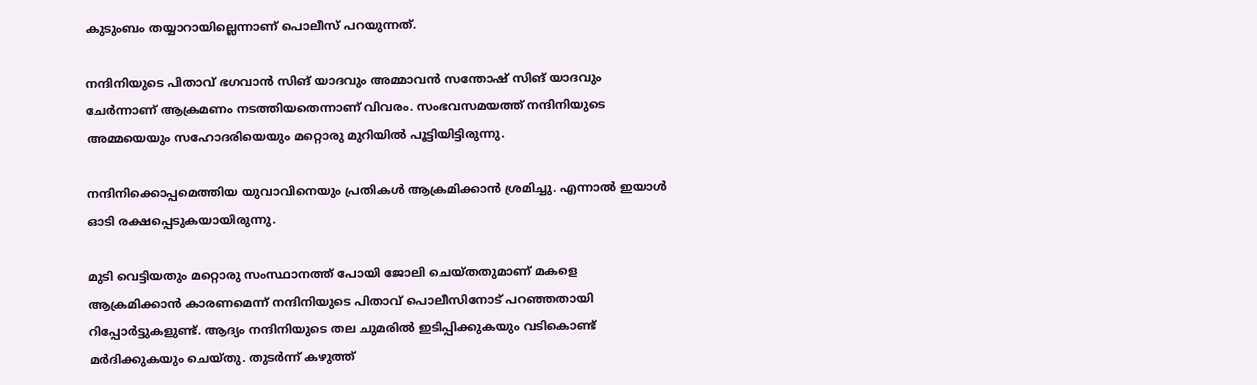കുടുംബം തയ്യാറായില്ലെന്നാണ് പൊലീസ് പറയുന്നത്.

നന്ദിനിയുടെ പിതാവ് ഭഗവാന്‍ സിങ് യാദവും അമ്മാവന്‍ സന്തോഷ് സിങ് യാദവും ചേര്‍ന്നാണ് ആക്രമണം നടത്തിയതെന്നാണ് വിവരം. സംഭവസമയത്ത് നന്ദിനിയുടെ അമ്മയെയും സഹോദരിയെയും മറ്റൊരു മുറിയില്‍ പൂട്ടിയിട്ടിരുന്നു.

നന്ദിനിക്കൊപ്പമെത്തിയ യുവാവിനെയും പ്രതികള്‍ ആക്രമിക്കാന്‍ ശ്രമിച്ചു. എന്നാല്‍ ഇയാള്‍ ഓടി രക്ഷപ്പെടുകയായിരുന്നു.

മുടി വെട്ടിയതും മറ്റൊരു സംസ്ഥാനത്ത് പോയി ജോലി ചെയ്തതുമാണ് മകളെ ആക്രമിക്കാന്‍ കാരണമെന്ന് നന്ദിനിയുടെ പിതാവ് പൊലീസിനോട് പറഞ്ഞതായി റിപ്പോര്‍ട്ടുകളുണ്ട്. ആദ്യം നന്ദിനിയുടെ തല ചുമരില്‍ ഇടിപ്പിക്കുകയും വടികൊണ്ട് മര്‍ദിക്കുകയും ചെയ്തു. തുടര്‍ന്ന് കഴുത്ത്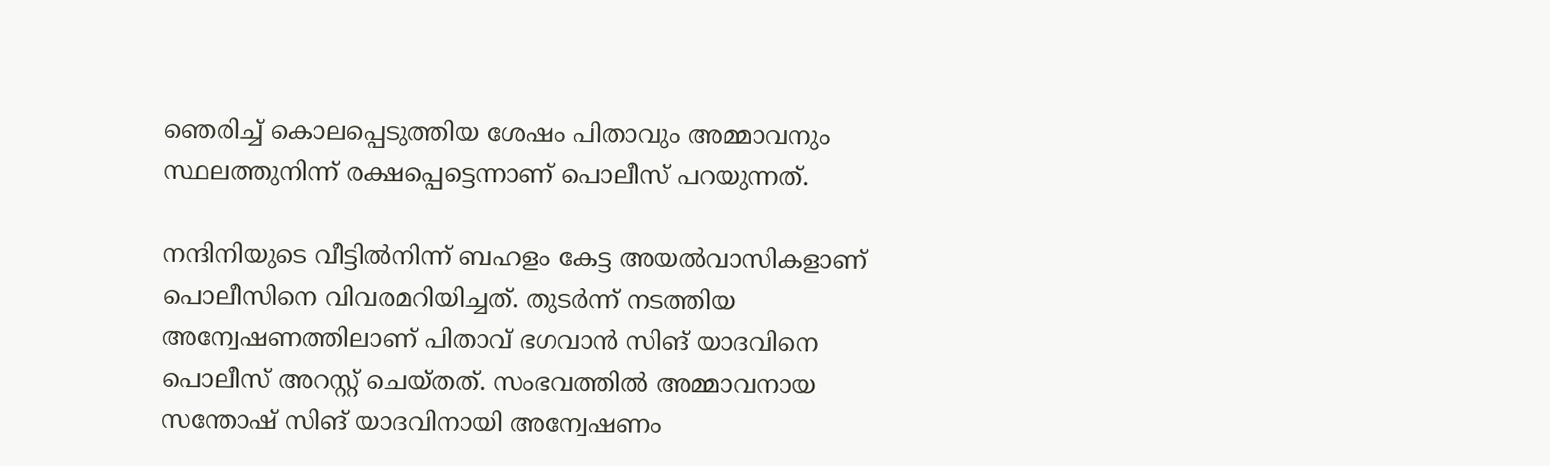ഞെരിച്ച് കൊലപ്പെടുത്തിയ ശേഷം പിതാവും അമ്മാവനും സ്ഥലത്തുനിന്ന് രക്ഷപ്പെട്ടെന്നാണ് പൊലീസ് പറയുന്നത്.

നന്ദിനിയുടെ വീട്ടില്‍നിന്ന് ബഹളം കേട്ട അയല്‍വാസികളാണ് പൊലീസിനെ വിവരമറിയിച്ചത്. തുടര്‍ന്ന് നടത്തിയ അന്വേഷണത്തിലാണ് പിതാവ് ഭഗവാന്‍ സിങ് യാദവിനെ പൊലീസ് അറസ്റ്റ് ചെയ്തത്. സംഭവത്തില്‍ അമ്മാവനായ സന്തോഷ് സിങ് യാദവിനായി അന്വേഷണം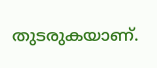തുടരുകയാണ്.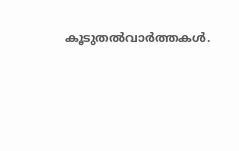കൂടുതല്‍വാര്‍ത്തകള്‍.